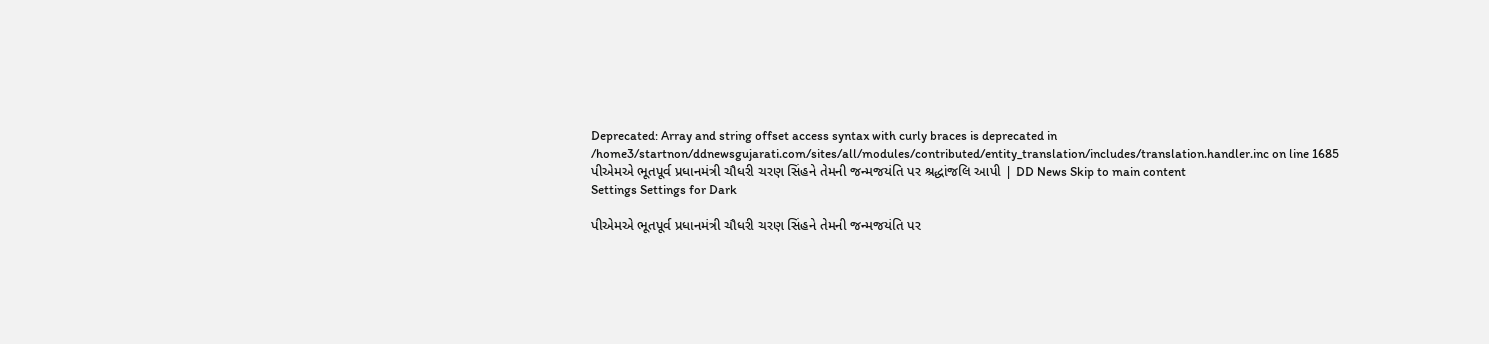Deprecated: Array and string offset access syntax with curly braces is deprecated in /home3/startnon/ddnewsgujarati.com/sites/all/modules/contributed/entity_translation/includes/translation.handler.inc on line 1685
પીએમએ ભૂતપૂર્વ પ્રધાનમંત્રી ચૌધરી ચરણ સિંહને તેમની જન્મજયંતિ પર શ્રદ્ધાંજલિ આપી | DD News Skip to main content
Settings Settings for Dark

પીએમએ ભૂતપૂર્વ પ્રધાનમંત્રી ચૌધરી ચરણ સિંહને તેમની જન્મજયંતિ પર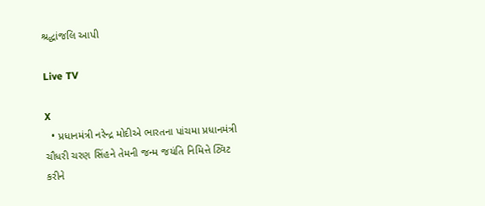શ્રદ્ધાંજલિ આપી

Live TV

X
  • પ્રધાનમંત્રી નરેન્દ્ર મોદીએ ભારતના પાંચમા પ્રધાનમંત્રી ચૌધરી ચરણ સિંહને તેમની જન્મ જયંતિ નિમિત્તે ટ્વિટ કરીને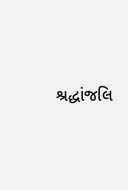શ્રદ્ધાંજલિ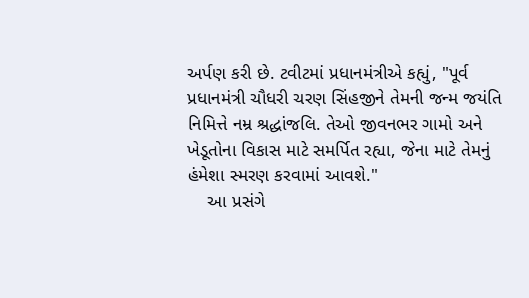અર્પણ કરી છે. ટવીટમાં પ્રધાનમંત્રીએ કહ્યું, "પૂર્વ પ્રધાનમંત્રી ચૌધરી ચરણ સિંહજીને તેમની જન્મ જયંતિ નિમિત્તે નમ્ર શ્રદ્ધાંજલિ. તેઓ જીવનભર ગામો અને ખેડૂતોના વિકાસ માટે સમર્પિત રહ્યા, જેના માટે તેમનું હંમેશા સ્મરણ કરવામાં આવશે."
    આ પ્રસંગે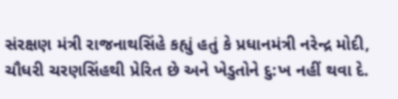સંરક્ષણ મંત્રી રાજનાથસિંહે કહ્યું હતું કે પ્રધાનમંત્રી નરેન્દ્ર મોદી, ચૌધરી ચરણસિંહથી પ્રેરિત છે અને ખેડુતોને દુ:ખ નહીં થવા દે.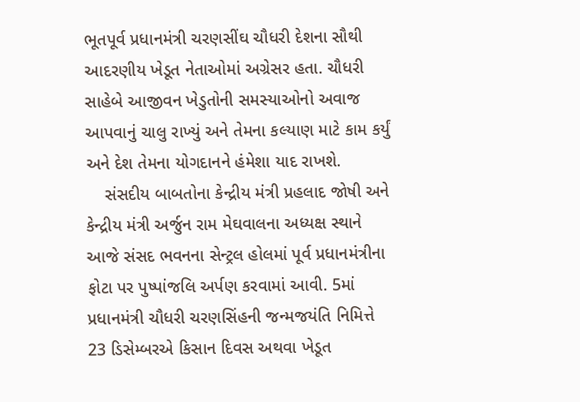ભૂતપૂર્વ પ્રધાનમંત્રી ચરણસીંઘ ચૌધરી દેશના સૌથી આદરણીય ખેડૂત નેતાઓમાં અગ્રેસર હતા. ચૌધરી સાહેબે આજીવન ખેડુતોની સમસ્યાઓનો અવાજ આપવાનું ચાલુ રાખ્યું અને તેમના કલ્યાણ માટે કામ કર્યું અને દેશ તેમના યોગદાનને હંમેશા યાદ રાખશે.
    સંસદીય બાબતોના કેન્દ્રીય મંત્રી પ્રહલાદ જોષી અને કેન્દ્રીય મંત્રી અર્જુન રામ મેઘવાલના અધ્યક્ષ સ્થાને આજે સંસદ ભવનના સેન્ટ્રલ હોલમાં પૂર્વ પ્રધાનમંત્રીના ફોટા પર પુષ્પાંજલિ અર્પણ કરવામાં આવી. 5માં પ્રધાનમંત્રી ચૌધરી ચરણસિંહની જન્મજયંતિ નિમિત્તે 23 ડિસેમ્બરએ કિસાન દિવસ અથવા ખેડૂત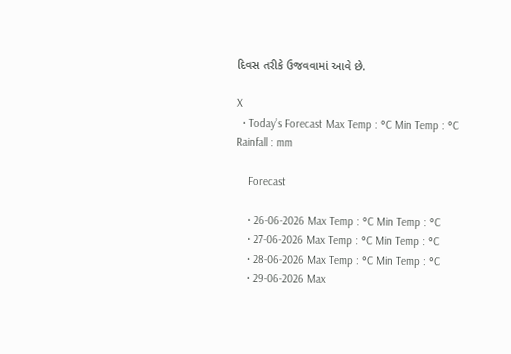દિવસ તરીકે ઉજવવામાં આવે છે.

X
  • Today’s Forecast Max Temp : °C Min Temp : °C Rainfall : mm

    Forecast

    • 26-06-2026 Max Temp : °C Min Temp : °C
    • 27-06-2026 Max Temp : °C Min Temp : °C
    • 28-06-2026 Max Temp : °C Min Temp : °C
    • 29-06-2026 Max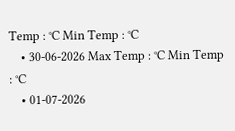Temp : °C Min Temp : °C
    • 30-06-2026 Max Temp : °C Min Temp : °C
    • 01-07-2026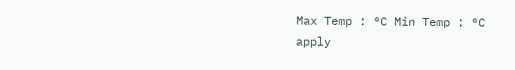Max Temp : °C Min Temp : °C
apply